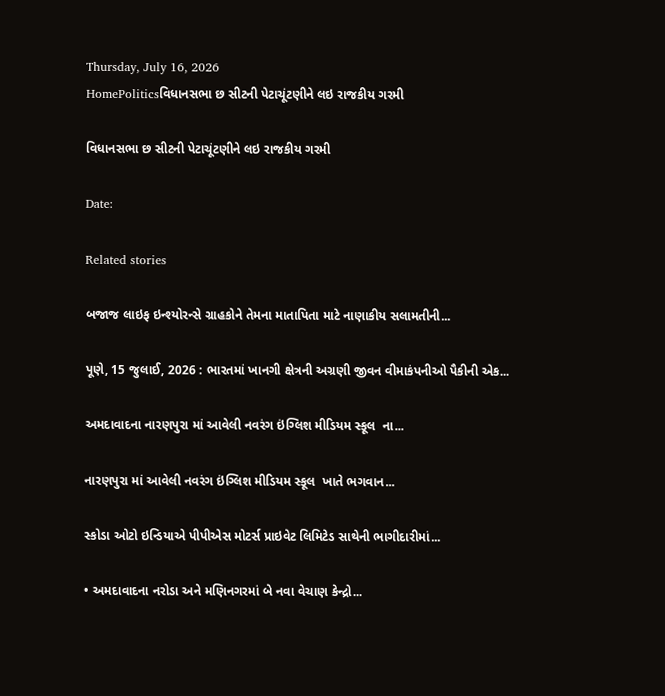Thursday, July 16, 2026
HomePoliticsવિધાનસભા છ સીટની પેટાચૂંટણીને લઇ રાજકીય ગરમી

વિધાનસભા છ સીટની પેટાચૂંટણીને લઇ રાજકીય ગરમી

Date:

Related stories

બજાજ લાઇફ ઇન્શ્યોરન્સે ગ્રાહકોને તેમના માતાપિતા માટે નાણાકીય સલામતીની...

પૂણે, 15 જુલાઈ, 2026 : ભારતમાં ખાનગી ક્ષેત્રની અગ્રણી જીવન વીમાકંપનીઓ પૈકીની એક...

અમદાવાદના નારણપુરા માં આવેલી નવરંગ ઇંગ્લિશ મીડિયમ સ્કૂલ  ના...

નારણપુરા માં આવેલી નવરંગ ઇંગ્લિશ મીડિયમ સ્કૂલ  ખાતે ભગવાન...

સ્કોડા ઓટો ઇન્ડિયાએ પીપીએસ મોટર્સ પ્રાઇવેટ લિમિટેડ સાથેની ભાગીદારીમાં...

• અમદાવાદના નરોડા અને મણિનગરમાં બે નવા વેચાણ કેન્દ્રો...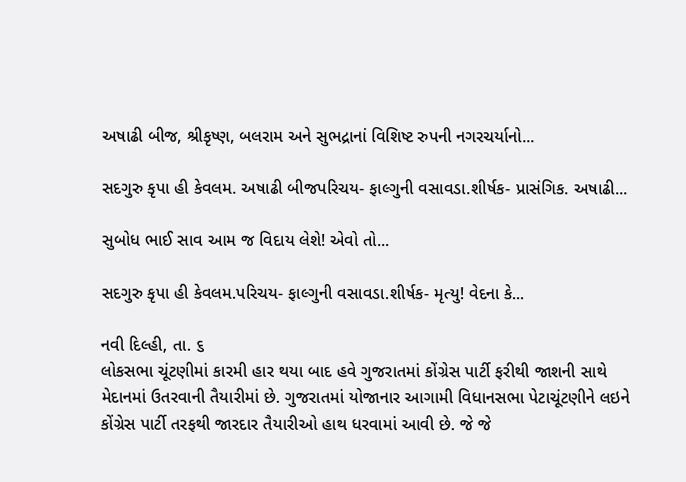અષાઢી બીજ, શ્રીકૃષ્ણ, બલરામ અને સુભદ્રાનાં વિશિષ્ટ રુપની નગરચર્યાનો...

સદગુરુ કૃપા હી કેવલમ. અષાઢી બીજપરિચય- ફાલ્ગુની વસાવડા.શીર્ષક- પ્રાસંગિક. અષાઢી...

સુબોધ ભાઈ સાવ આમ જ વિદાય લેશે! એવો તો...

સદગુરુ કૃપા હી કેવલમ.પરિચય- ફાલ્ગુની વસાવડા.શીર્ષક- મૃત્યુ! વેદના કે...

નવી દિલ્હી, તા. ૬
લોકસભા ચૂંટણીમાં કારમી હાર થયા બાદ હવે ગુજરાતમાં કોંગ્રેસ પાર્ટી ફરીથી જાશની સાથે મેદાનમાં ઉતરવાની તૈયારીમાં છે. ગુજરાતમાં યોજાનાર આગામી વિધાનસભા પેટાચૂંટણીને લઇને કોંગ્રેસ પાર્ટી તરફથી જારદાર તૈયારીઓ હાથ ધરવામાં આવી છે. જે જે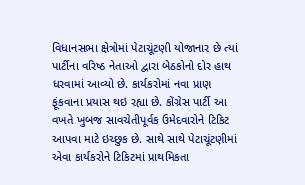વિધાનસભા ક્ષેત્રોમાં પેટાચૂંટણી યોજાનાર છે ત્યાં પાર્ટીના વરિષ્ઠ નેતાઓ દ્વારા બેઠકોનો દોર હાથ ધરવામાં આવ્યો છે. કાર્યકરોમાં નવા પ્રાણ ફૂંકવાના પ્રયાસ થઇ રહ્યા છે. કોંગ્રેસ પાર્ટી આ વખતે ખુબજ સાવચેતીપૂર્વક ઉમેદવારોને ટિકિટ આપવા માટે ઇચ્છુક છે. સાથે સાથે પેટાચૂંટણીમાં એવા કાર્યકરોને ટિકિટમાં પ્રાથમિકતા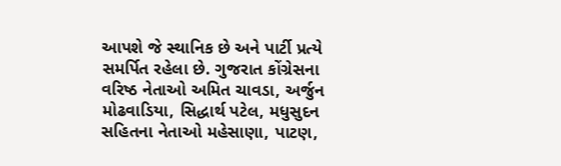આપશે જે સ્થાનિક છે અને પાર્ટી પ્રત્યે સમર્પિત રહેલા છે. ગુજરાત કોંગ્રેસના વરિષ્ઠ નેતાઓ અમિત ચાવડા, અર્જુન મોઢવાડિયા, સિદ્ધાર્થ પટેલ, મધુસુદન સહિતના નેતાઓ મહેસાણા, પાટણ,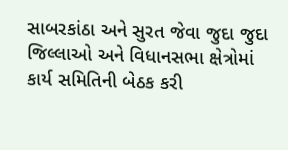સાબરકાંઠા અને સુરત જેવા જુદા જુદા જિલ્લાઓ અને વિધાનસભા ક્ષેત્રોમાં કાર્ય સમિતિની બેઠક કરી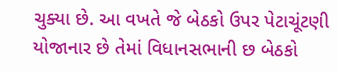ચુક્યા છે. આ વખતે જે બેઠકો ઉપર પેટાચૂંટણી યોજાનાર છે તેમાં વિધાનસભાની છ બેઠકો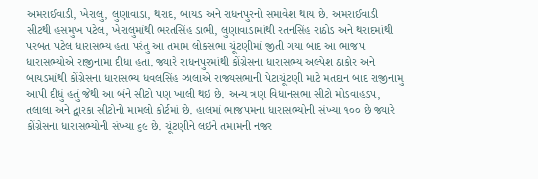અમરાઈવાડી, ખેરાલુ, લુણાવાડા, થરાદ, બાયડ અને રાધનપુરનો સમાવેશ થાય છે. અમરાઈવાડી સીટથી હસમુખ પટેલ, ખેરાલુમાંથી ભરતસિંહ ડાભી, લુણાવાડામાંથી રતનસિંહ રાઠોડ અને થરાદમાંથી પરબત પટેલ ધારાસભ્ય હતા પરંતુ આ તમામ લોકસભા ચૂંટણીમાં જીતી ગયા બાદ આ ભાજપ ધારાસભ્યોએ રાજીનામા દીધા હતા. જ્યારે રાધનપુરમાંથી કોંગ્રેસના ધારાસભ્ય અલ્પેશ ઠાકોર અને બાયડમાંથી કોંગ્રેસના ધારાસભ્ય ધવલસિંહ ઝાલાએ રાજ્યસભાની પેટાચૂંટણી માટે મતદાન બાદ રાજીનામુ આપી દીધું હતું જેથી આ બંને સીટો પણ ખાલી થઇ છે. અન્ય ત્રણ વિધાનસભા સીટો મોડવાહડપ, તલાલા અને દ્વારકા સીટોનો મામલો કોર્ટમાં છે. હાલમાં ભાજપમના ધારાસભ્યોની સંખ્યા ૧૦૦ છે જ્યારે કોંગ્રેસના ધારાસભ્યોની સંખ્યા ૬૯ છે. ચૂંટણીને લઇને તમામની નજર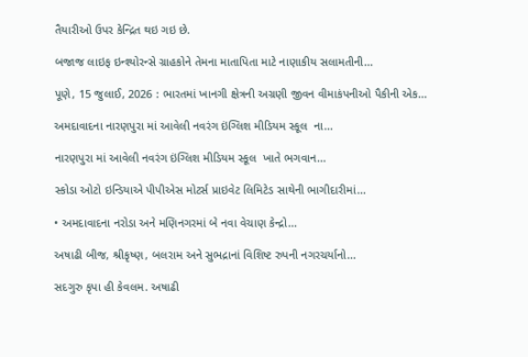તૈયારીઓ ઉપર કેન્દ્રિત થઇ ગઇ છે.

બજાજ લાઇફ ઇન્શ્યોરન્સે ગ્રાહકોને તેમના માતાપિતા માટે નાણાકીય સલામતીની...

પૂણે, 15 જુલાઈ, 2026 : ભારતમાં ખાનગી ક્ષેત્રની અગ્રણી જીવન વીમાકંપનીઓ પૈકીની એક...

અમદાવાદના નારણપુરા માં આવેલી નવરંગ ઇંગ્લિશ મીડિયમ સ્કૂલ  ના...

નારણપુરા માં આવેલી નવરંગ ઇંગ્લિશ મીડિયમ સ્કૂલ  ખાતે ભગવાન...

સ્કોડા ઓટો ઇન્ડિયાએ પીપીએસ મોટર્સ પ્રાઇવેટ લિમિટેડ સાથેની ભાગીદારીમાં...

• અમદાવાદના નરોડા અને મણિનગરમાં બે નવા વેચાણ કેન્દ્રો...

અષાઢી બીજ, શ્રીકૃષ્ણ, બલરામ અને સુભદ્રાનાં વિશિષ્ટ રુપની નગરચર્યાનો...

સદગુરુ કૃપા હી કેવલમ. અષાઢી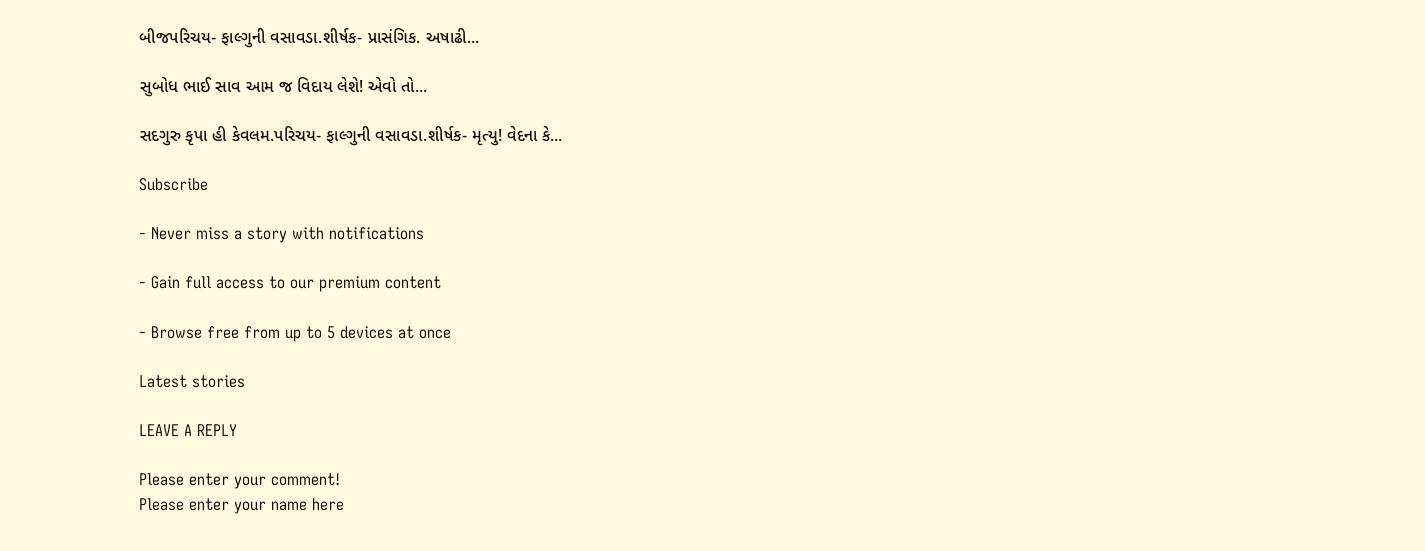બીજપરિચય- ફાલ્ગુની વસાવડા.શીર્ષક- પ્રાસંગિક. અષાઢી...

સુબોધ ભાઈ સાવ આમ જ વિદાય લેશે! એવો તો...

સદગુરુ કૃપા હી કેવલમ.પરિચય- ફાલ્ગુની વસાવડા.શીર્ષક- મૃત્યુ! વેદના કે...

Subscribe

- Never miss a story with notifications

- Gain full access to our premium content

- Browse free from up to 5 devices at once

Latest stories

LEAVE A REPLY

Please enter your comment!
Please enter your name here